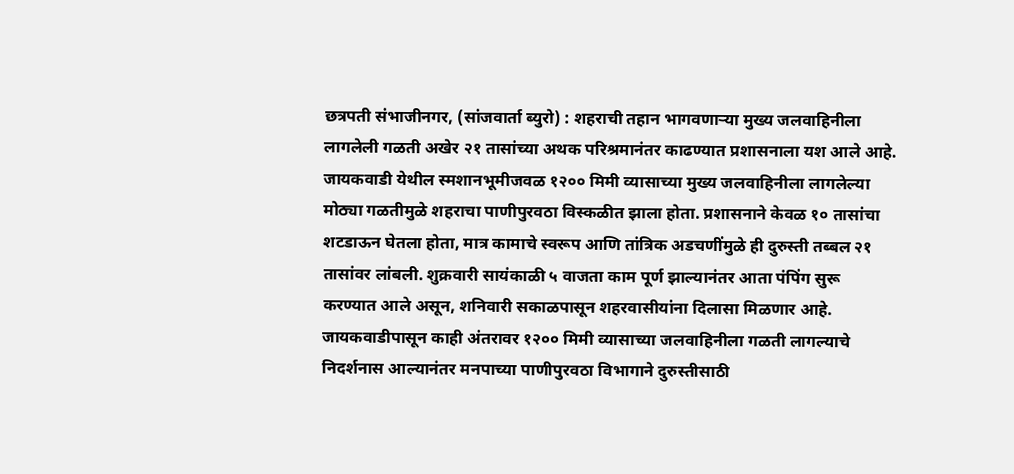छत्रपती संभाजीनगर, (सांजवार्ता ब्युरो) : शहराची तहान भागवणाऱ्या मुख्य जलवाहिनीला लागलेली गळती अखेर २१ तासांच्या अथक परिश्रमानंतर काढण्यात प्रशासनाला यश आले आहे. जायकवाडी येथील स्मशानभूमीजवळ १२०० मिमी व्यासाच्या मुख्य जलवाहिनीला लागलेल्या मोठ्या गळतीमुळे शहराचा पाणीपुरवठा विस्कळीत झाला होता. प्रशासनाने केवळ १० तासांचा शटडाऊन घेतला होता, मात्र कामाचे स्वरूप आणि तांत्रिक अडचणींमुळे ही दुरुस्ती तब्बल २१ तासांवर लांबली. शुक्रवारी सायंकाळी ५ वाजता काम पूर्ण झाल्यानंतर आता पंपिंग सुरू करण्यात आले असून, शनिवारी सकाळपासून शहरवासीयांना दिलासा मिळणार आहे.
जायकवाडीपासून काही अंतरावर १२०० मिमी व्यासाच्या जलवाहिनीला गळती लागल्याचे निदर्शनास आल्यानंतर मनपाच्या पाणीपुरवठा विभागाने दुरुस्तीसाठी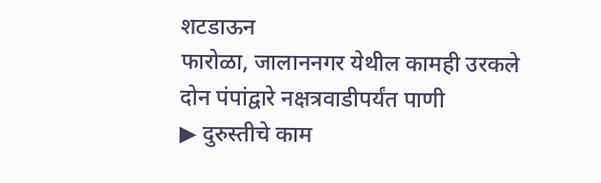शटडाऊन
फारोळा, जालाननगर येथील कामही उरकले
दोन पंपांद्वारे नक्षत्रवाडीपर्यंत पाणी
▶ दुरुस्तीचे काम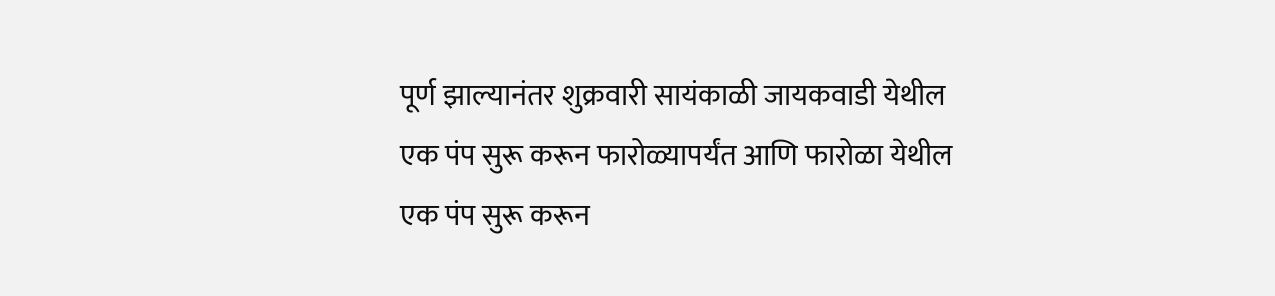पूर्ण झाल्यानंतर शुक्रवारी सायंकाळी जायकवाडी येथील एक पंप सुरू करून फारोळ्यापर्यंत आणि फारोळा येथील एक पंप सुरू करून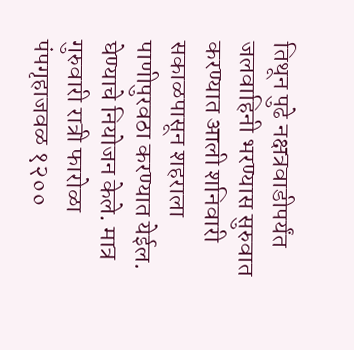तिथून पुढे नक्षत्रवाडीपर्यंत जलवाहिनी भरण्यास सुरुवात करण्यात आली शनिवारी सकाळपासून शहराला पाणीपुरवठा करण्यात येईल.
घेण्याचे नियोजन केले. मात्र गुरुवारी रात्री फारोळा पंपगृहाजवळ १२००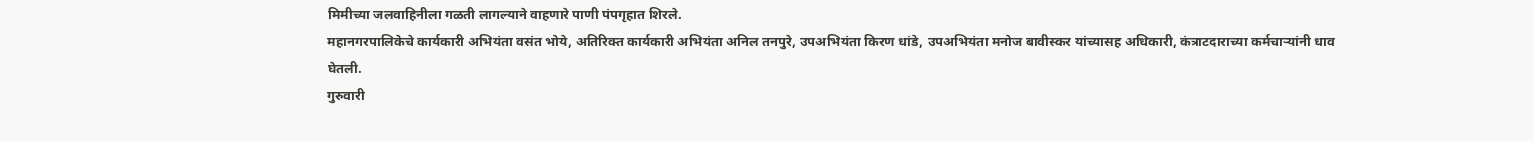मिमीच्या जलवाहिनीला गळती लागल्याने वाहणारे पाणी पंपगृहात शिरले.
महानगरपालिकेचे कार्यकारी अभियंता वसंत भोये, अतिरिक्त कार्यकारी अभियंता अनिल तनपुरे, उपअभियंता किरण धांडे, उपअभियंता मनोज बावीस्कर यांच्यासह अधिकारी, कंत्राटदाराच्या कर्मचाऱ्यांनी धाव घेतली.
गुरुवारी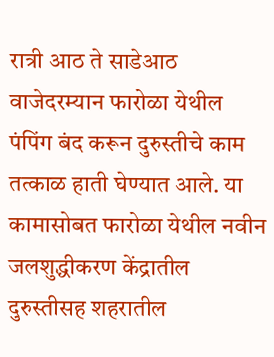रात्री आठ ते साडेआठ वाजेदरम्यान फारोळा येथील पंपिंग बंद करून दुरुस्तीचे काम तत्काळ हाती घेण्यात आले. या कामासोबत फारोळा येथील नवीन जलशुद्धीकरण केंद्रातील दुरुस्तीसह शहरातील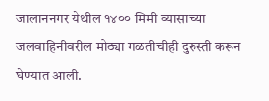जालाननगर येथील १४०० मिमी व्यासाच्या जलवाहिनीवरील मोठ्या गळतीचीही दुरुस्ती करून घेण्यात आली.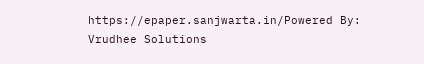https://epaper.sanjwarta.in/Powered By: Vrudhee Solutions